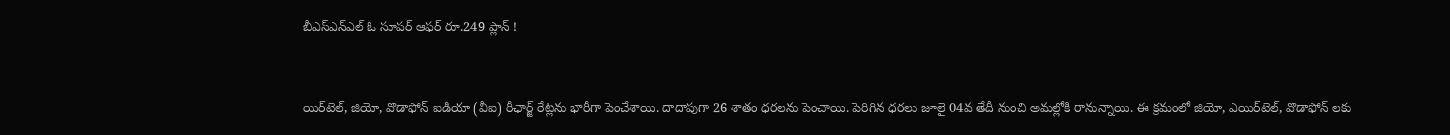బీఎస్‌ఎన్‌ఎల్‌ ఓ సూపర్ ఆఫర్ రూ.249 ప్లాన్ !


యిర్‌టెల్‌, జియో, వొడాఫోన్ ఐడియా (వీఐ) రీఛార్జ్‌ రేట్లను భారీగా పెంచేశాయి. దాదాపుగా 26 శాతం ధరలను పెంచాయి. పెరిగిన ధరలు జూలై 04వ తేదీ నుంచి అమల్లోకి రానున్నాయి. ఈ క్రమంలో జియో, ఎయిర్‌టెల్‌, వొడాఫోన్ లకు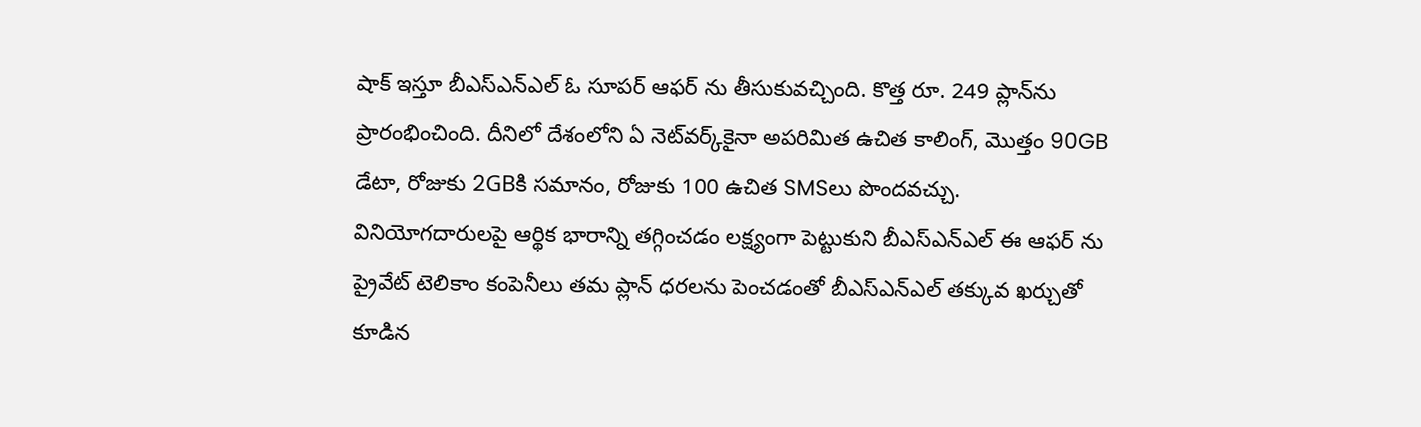షాక్ ఇస్తూ బీఎస్‌ఎన్‌ఎల్‌ ఓ సూపర్ ఆఫర్ ను తీసుకువచ్చింది. కొత్త రూ. 249 ప్లాన్‌ను ప్రారంభించింది. దీనిలో దేశంలోని ఏ నెట్‌వర్క్‌కైనా అపరిమిత ఉచిత కాలింగ్, మొత్తం 90GB డేటా, రోజుకు 2GBకి సమానం, రోజుకు 100 ఉచిత SMSలు పొందవచ్చు. వినియోగదారులపై ఆర్థిక భారాన్ని తగ్గించడం లక్ష్యంగా పెట్టుకుని బీఎస్‌ఎన్‌ఎల్‌ ఈ ఆఫర్ ను ప్రైవేట్ టెలికాం కంపెనీలు తమ ప్లాన్ ధరలను పెంచడంతో బీఎస్‌ఎన్‌ఎల్‌ తక్కువ ఖర్చుతో కూడిన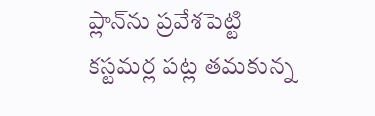ప్లాన్‌ను ప్రవేశపెట్టి కస్టమర్ల పట్ల తమకున్న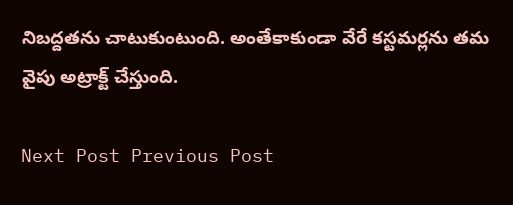నిబద్దతను చాటుకుంటుంది. అంతేకాకుండా వేరే కస్టమర్లను తమ వైపు అట్రాక్ట్ చేస్తుంది.

Next Post Previous Post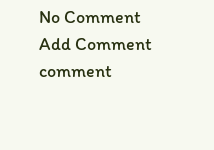No Comment
Add Comment
comment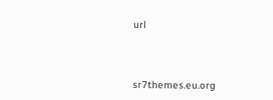url




sr7themes.eu.org